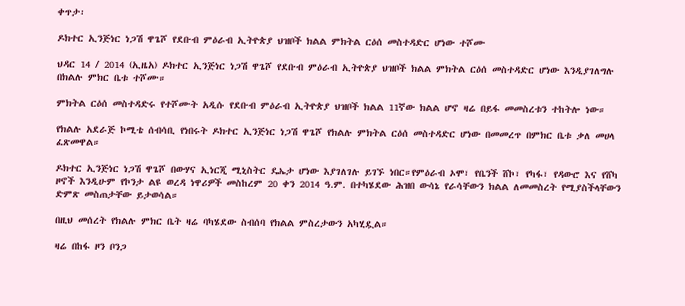ቀጥታ፡

ዶክተር ኢንጅነር ነጋሽ ዋጌሾ የደቡብ ምዕራብ ኢትዮጵያ ህዝቦች ክልል ምክትል ርዕሰ መስተዳድር ሆነው ተሾሙ

ህዳር 14 / 2014 (ኢዜአ) ዶክተር ኢንጅነር ነጋሽ ዋጌሾ የደቡብ ምዕራብ ኢትዮጵያ ህዝቦች ክልል ምክትል ርዕሰ መስተዳድር ሆነው እንዲያገለግሉ በክልሉ ምክር ቤቱ ተሾሙ።

ምክትል ርዕሰ መስተዳድሩ የተሾሙት አዲሱ የደቡብ ምዕራብ ኢትዮጵያ ህዝቦች ክልል 11ኛው ክልል ሆኖ ዛሬ በይፋ መመስረቱን ተከትሎ ነው።

የክልሉ አደራጅ ኮሚቴ ሰብሳቢ የነበሩት ዶክተር ኢንጅነር ነጋሽ ዋጌሾ የክልሉ ምክትል ርዕሰ መስተዳድር ሆነው በመመረጥ በምክር ቤቱ ቃለ መሀላ ፈጽመዋል።

ዶክተር ኢንጅነር ነጋሽ ዋጌሾ በውሃና ኢነርጂ ሚኒስትር ዴኤታ ሆነው እያገለገሉ ይገኙ ነበር።የምዕራብ ኦሞ፣ የቤንች ሸኮ፣ የካፋ፣ የዳውሮ እና የሸካ ዞኖች እንዲሁም የኮንታ ልዩ ወረዳ ነዋሪዎች መስከረም 20 ቀን 2014 ዓ.ም. በተካሄደው ሕዝበ ውሳኔ የራሳቸውን ክልል ለመመስረት የሚያስችላቸውን ድምጽ መስጠታቸው ይታወሳል።

በዚህ መሰረት የክልሉ ምክር ቤት ዛሬ ባካሄደው ስብሰባ የክልል ምስረታውን አካሂዷል።

ዛሬ በከፋ ዞን ቦንጋ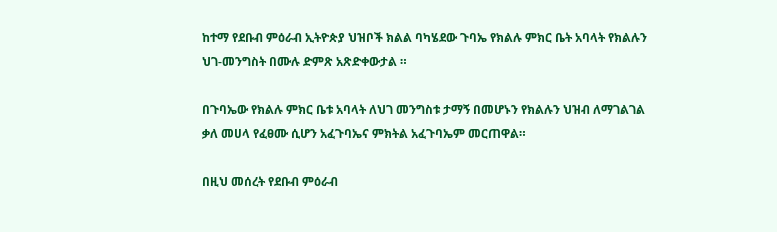ከተማ የደቡብ ምዕራብ ኢትዮጵያ ህዝቦች ክልል ባካሄደው ጉባኤ የክልሉ ምክር ቤት አባላት የክልሉን ህገ-መንግስት በሙሉ ድምጽ አጽድቀውታል ።

በጉባኤው የክልሉ ምክር ቤቱ አባላት ለህገ መንግስቱ ታማኝ በመሆኑን የክልሉን ህዝብ ለማገልገል ቃለ መሀላ የፈፀሙ ሲሆን አፈጉባኤና ምክትል አፈጉባኤም መርጠዋል።

በዚህ መሰረት የደቡብ ምዕራብ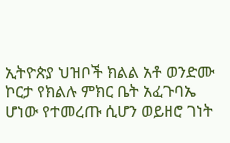ኢትዮጵያ ህዝቦች ክልል አቶ ወንድሙ ኮርታ የክልሉ ምክር ቤት አፈጉባኤ ሆነው የተመረጡ ሲሆን ወይዘሮ ገነት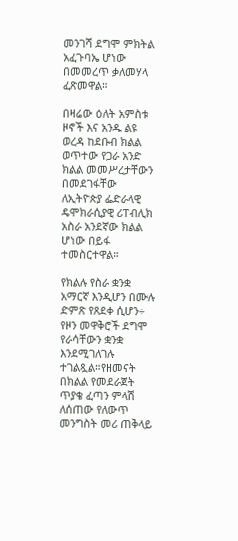መንገሻ ደግሞ ምክትል አፈጉባኤ ሆነው በመመረጥ ቃለመሃላ ፈጽመዋል።

በዛሬው ዕለት አምስቱ ዞኖች እና አንዱ ልዩ ወረዳ ከደቡብ ክልል ወጥተው የጋራ አንድ ክልል መመሥረታቸውን በመደገፋቸው ለኢትዮጵያ ፌድራላዊ ዴሞክራሲያዊ ሪፐብሊክ አስራ አንደኛው ክልል ሆነው በይፋ ተመስርተዋል።

የክልሉ የስራ ቋንቋ አማርኛ እንዲሆን በሙሉ ድምጽ የጸደቀ ሲሆን÷ የዞን መዋቅሮች ደግሞ የራሳቸውን ቋንቋ እንደሚገለገሉ ተገልጿል።የዘመናት በክልል የመደራጀት ጥያቄ ፈጣን ምላሽ ለሰጠው የለውጥ መንግስት መሪ ጠቅላይ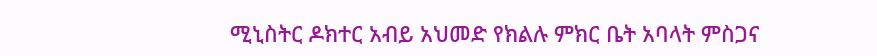ሚኒስትር ዶክተር አብይ አህመድ የክልሉ ምክር ቤት አባላት ምስጋና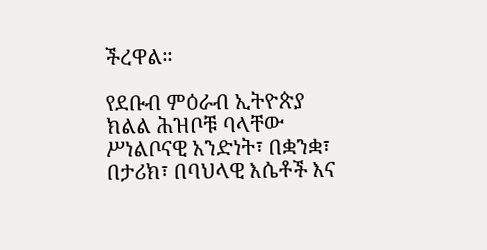ችረዋል።

የደቡብ ምዕራብ ኢትዮጵያ ክልል ሕዝቦቹ ባላቸው ሥነልቦናዊ አንድነት፣ በቋንቋ፣ በታሪክ፣ በባህላዊ እሴቶች እና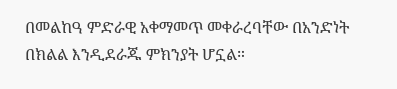በመልከዓ ምድራዊ አቀማመጥ መቀራረባቸው በአንድነት በክልል እንዲደራጁ ምክንያት ሆኗል።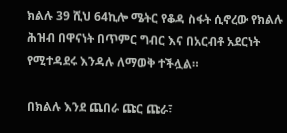ክልሉ 39 ሺህ 64ኪሎ ሜትር የቆዳ ስፋት ሲኖረው የክልሉ ሕዝብ በዋናነት በጥምር ግብር እና በአርብቶ አደርነት የሚተዳደሩ እንዳሉ ለማወቅ ተችሏል።

በክልሉ እንደ ጨበራ ጩር ጩራ፣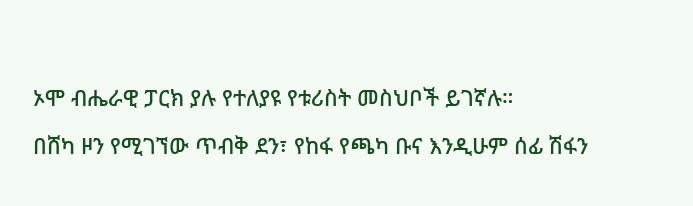ኦሞ ብሔራዊ ፓርክ ያሉ የተለያዩ የቱሪስት መስህቦች ይገኛሉ።

በሸካ ዞን የሚገኘው ጥብቅ ደን፣ የከፋ የጫካ ቡና እንዲሁም ሰፊ ሽፋን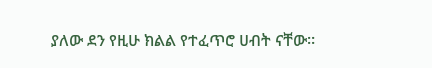ያለው ደን የዚሁ ክልል የተፈጥሮ ሀብት ናቸው።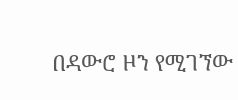በዳውሮ ዞን የሚገኘው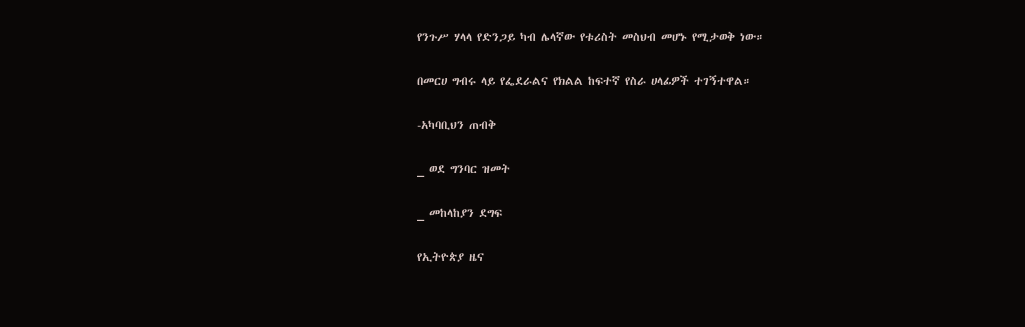የንጉሥ ሃላላ የድንጋይ ካብ ሌላኛው የቱሪስት መስህብ መሆኑ የሚታወቅ ነው።

በመርሀ ግብሩ ላይ የፌደራልና የክልል ከፍተኛ የስራ ሀላፊዎች ተገኝተዋል።

-አካባቢህን ጠብቅ

_ ወደ ግንባር ዝመት

_ መከላከያን ደግፍ

የኢትዮጵያ ዜና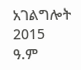አገልግሎት
2015
ዓ.ም